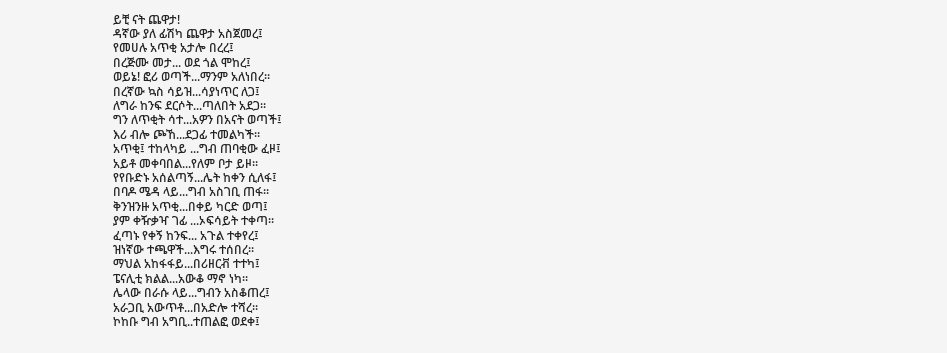ይቺ ናት ጨዋታ!
ዳኛው ያለ ፊሽካ ጨዋታ አስጀመረ፤
የመሀሉ አጥቂ አታሎ በረረ፤
በረጅሙ መታ... ወደ ጎል ሞከረ፤
ወይኔ! ፎሪ ወጣች...ማንም አለነበረ።
በረኛው ኳስ ሳይዝ...ሳያነጥር ለጋ፤
ለግራ ከንፍ ደርሶት...ጣለበት አደጋ።
ግን ለጥቂት ሳተ...አዎን በአናት ወጣች፤
እሪ ብሎ ጮኸ...ደጋፊ ተመልካች።
አጥቂ፤ ተከላካይ ...ግብ ጠባቂው ፈዞ፤
አይቶ መቀባበል...የለም ቦታ ይዞ።
የየቡድኑ አሰልጣኝ...ሌት ከቀን ሲለፋ፤
በባዶ ሜዳ ላይ...ግብ አስገቢ ጠፋ።
ቅንዝንዙ አጥቂ...በቀይ ካርድ ወጣ፤
ያም ቀዥቃዣ ገፊ ...ኦፍሳይት ተቀጣ።
ፈጣኑ የቀኝ ከንፍ... አጉል ተቀየረ፤
ዝነኛው ተጫዋች...እግሩ ተሰበረ።
ማህል አከፋፋይ...በሪዘርቭ ተተካ፤
ፔናሊቲ ክልል...አውቆ ማኖ ነካ።
ሌላው በራሱ ላይ...ግብን አስቆጠረ፤
አራጋቢ አውጥቶ...በአድሎ ተሻረ።
ኮከቡ ግብ አግቢ..ተጠልፎ ወደቀ፤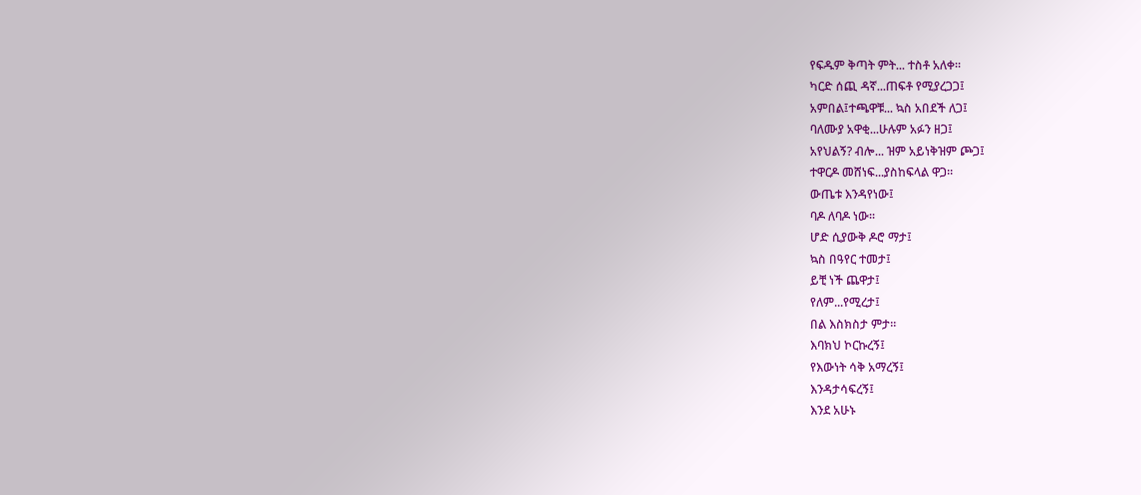የፍዱም ቅጣት ምት... ተስቶ አለቀ።
ካርድ ሰጪ ዳኛ...ጠፍቶ የሚያረጋጋ፤
አምበል፤ተጫዋቹ... ኳስ አበደች ለጋ፤
ባለሙያ አዋቂ...ሁሉም አፉን ዘጋ፤
አየህልኝ? ብሎ... ዝም አይነቅዝም ጮጋ፤
ተዋርዶ መሸነፍ...ያስከፍላል ዋጋ።
ውጤቱ እንዳየነው፤
ባዶ ለባዶ ነው።
ሆድ ሲያውቅ ዶሮ ማታ፤
ኳስ በዓየር ተመታ፤
ይቺ ነች ጨዋታ፤
የለም...የሚረታ፤
በል እስክስታ ምታ።
እባክህ ኮርኩረኝ፤
የእውነት ሳቅ አማረኝ፤
እንዳታሳፍረኝ፤
እንደ አሁኑ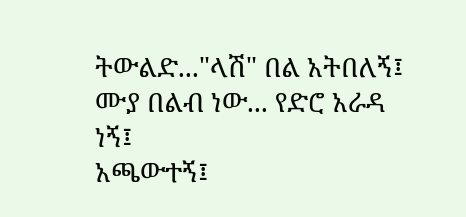ትውልድ..."ላሽ" በል አትበለኝ፤
ሙያ በልብ ነው... የድሮ አራዳ ነኝ፤
አጫውተኝ፤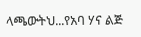ላጫውትህ...የአባ ሃና ልጅ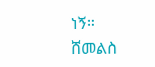ነኝ።
ሸመልስ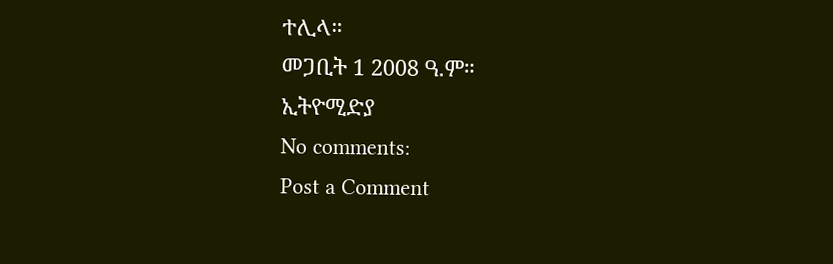ተሊላ።
መጋቢት 1 2008 ዓ.ም።
ኢትዮሚድያ
No comments:
Post a Comment